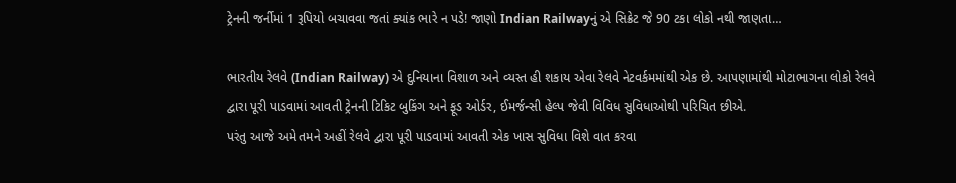ટ્રેનની જર્નીમાં 1 રૂપિયો બચાવવા જતાં ક્યાંક ભારે ન પડે! જાણો Indian Railwayનું એ સિક્રેટ જે 90 ટકા લોકો નથી જાણતા…

ભારતીય રેલવે (Indian Railway) એ દુનિયાના વિશાળ અને વ્યસ્ત હી શકાય એવા રેલવે નેટવર્કમમાંથી એક છે. આપણામાંથી મોટાભાગના લોકો રેલવે દ્વારા પૂરી પાડવામાં આવતી ટ્રેનની ટિકિટ બુકિંગ અને ફૂડ ઓર્ડર, ઈમર્જન્સી હેલ્પ જેવી વિવિધ સુવિધાઓથી પરિચિત છીએ.
પરંતુ આજે અમે તમને અહીં રેલવે દ્વારા પૂરી પાડવામાં આવતી એક ખાસ સુવિધા વિશે વાત કરવા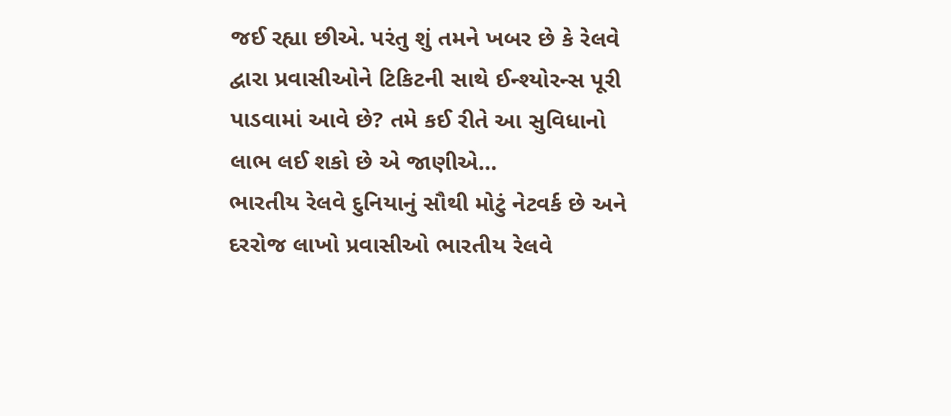જઈ રહ્યા છીએ. પરંતુ શું તમને ખબર છે કે રેલવે દ્વારા પ્રવાસીઓને ટિકિટની સાથે ઈન્શ્યોરન્સ પૂરી પાડવામાં આવે છે? તમે કઈ રીતે આ સુવિધાનો લાભ લઈ શકો છે એ જાણીએ…
ભારતીય રેલવે દુનિયાનું સૌથી મોટું નેટવર્ક છે અને દરરોજ લાખો પ્રવાસીઓ ભારતીય રેલવે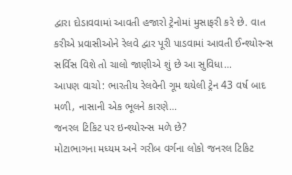દ્વારા દોડાવવામાં આવતી હજારો ટ્રેનોમાં મુસાફરી કરે છે. વાત કરીએ પ્રવાસીઓને રેલવે દ્વાર પૂરી પાડવામાં આવતી ઈન્શ્યોરન્સ સર્વિસ વિશે તો ચાલો જાણીએ શું છે આ સુવિધા…
આપણ વાચો: ભારતીય રેલવેની ગૂમ થયેલી ટ્રેન 43 વર્ષ બાદ મળી, નાસાની એક ભૂલને કારણે…
જનરલ ટિકિટ પર ઇન્શ્યોરન્સ મળે છે?
મોટાભાગના મધ્યમ અને ગરીબ વર્ગના લોકો જનરલ ટિકિટ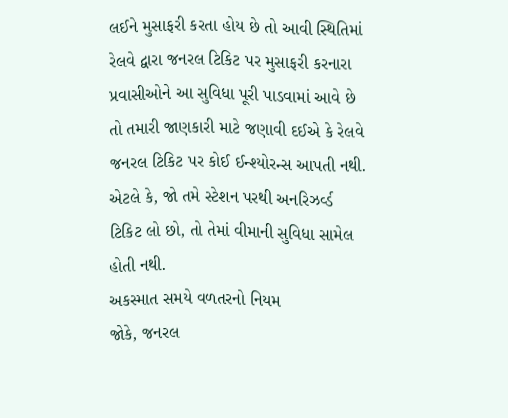લઈને મુસાફરી કરતા હોય છે તો આવી સ્થિતિમાં રેલવે દ્વારા જનરલ ટિકિટ પર મુસાફરી કરનારા પ્રવાસીઓને આ સુવિધા પૂરી પાડવામાં આવે છે તો તમારી જાણકારી માટે જણાવી દઈએ કે રેલવે જનરલ ટિકિટ પર કોઈ ઈન્શ્યોરન્સ આપતી નથી. એટલે કે, જો તમે સ્ટેશન પરથી અનરિઝર્વ્ડ ટિકિટ લો છો, તો તેમાં વીમાની સુવિધા સામેલ હોતી નથી.
અકસ્માત સમયે વળતરનો નિયમ
જોકે, જનરલ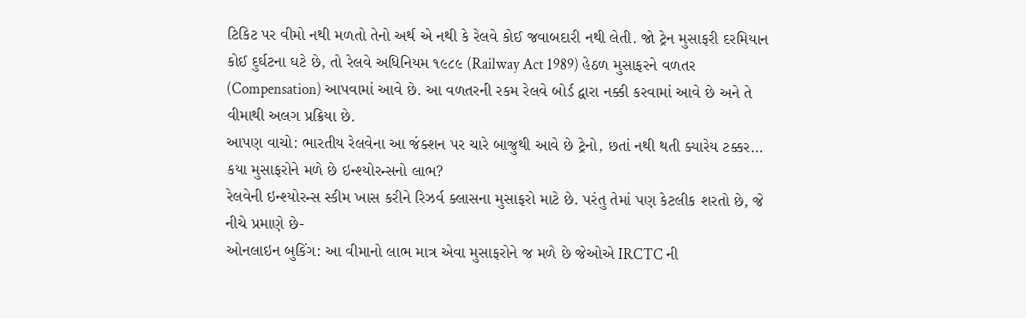ટિકિટ પર વીમો નથી મળતો તેનો અર્થ એ નથી કે રેલવે કોઈ જવાબદારી નથી લેતી. જો ટ્રેન મુસાફરી દરમિયાન કોઈ દુર્ઘટના ઘટે છે, તો રેલવે અધિનિયમ ૧૯૮૯ (Railway Act 1989) હેઠળ મુસાફરને વળતર (Compensation) આપવામાં આવે છે. આ વળતરની રકમ રેલવે બોર્ડ દ્વારા નક્કી કરવામાં આવે છે અને તે વીમાથી અલગ પ્રક્રિયા છે.
આપણ વાચો: ભારતીય રેલવેના આ જંક્શન પર ચારે બાજુથી આવે છે ટ્રેનો, છતાં નથી થતી ક્યારેય ટક્કર…
કયા મુસાફરોને મળે છે ઇન્શ્યોરન્સનો લાભ?
રેલવેની ઇન્શ્યોરન્સ સ્કીમ ખાસ કરીને રિઝર્વ ક્લાસના મુસાફરો માટે છે. પરંતુ તેમાં પણ કેટલીક શરતો છે, જે નીચે પ્રમાણે છે-
ઓનલાઇન બુકિંગ: આ વીમાનો લાભ માત્ર એવા મુસાફરોને જ મળે છે જેઓએ IRCTC ની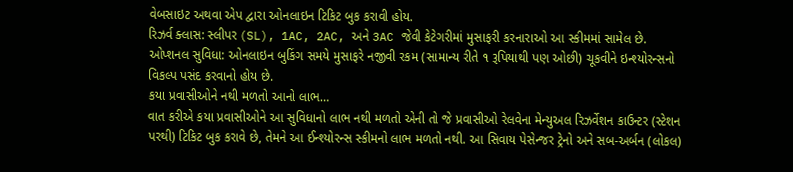વેબસાઇટ અથવા એપ દ્વારા ઓનલાઇન ટિકિટ બુક કરાવી હોય.
રિઝર્વ ક્લાસ: સ્લીપર (SL), 1AC, 2AC, અને 3AC જેવી કેટેગરીમાં મુસાફરી કરનારાઓ આ સ્કીમમાં સામેલ છે.
ઓપ્શનલ સુવિધા: ઓનલાઇન બુકિંગ સમયે મુસાફરે નજીવી રકમ (સામાન્ય રીતે ૧ રૂપિયાથી પણ ઓછી) ચૂકવીને ઇન્શ્યોરન્સનો વિકલ્પ પસંદ કરવાનો હોય છે.
કયા પ્રવાસીઓને નથી મળતો આનો લાભ…
વાત કરીએ કયા પ્રવાસીઓને આ સુવિધાનો લાભ નથી મળતો એની તો જે પ્રવાસીઓ રેલવેના મેન્યુઅલ રિઝર્વેશન કાઉન્ટર (સ્ટેશન પરથી) ટિકિટ બુક કરાવે છે, તેમને આ ઈન્શ્યોરન્સ સ્કીમનો લાભ મળતો નથી. આ સિવાય પેસેન્જર ટ્રેનો અને સબ-અર્બન (લોકલ)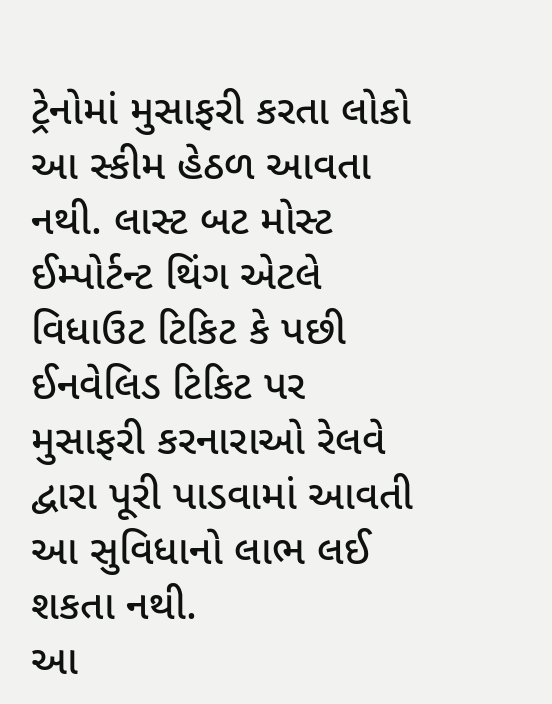ટ્રેનોમાં મુસાફરી કરતા લોકો આ સ્કીમ હેઠળ આવતા નથી. લાસ્ટ બટ મોસ્ટ ઈમ્પોર્ટન્ટ થિંગ એટલે વિધાઉટ ટિકિટ કે પછી ઈનવેલિડ ટિકિટ પર મુસાફરી કરનારાઓ રેલવે દ્વારા પૂરી પાડવામાં આવતી આ સુવિધાનો લાભ લઈ શકતા નથી.
આ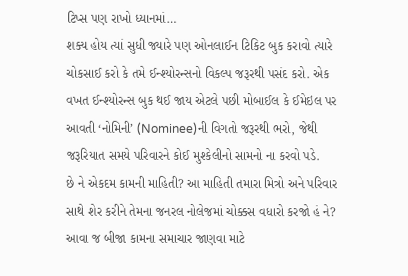ટિપ્સ પણ રાખો ધ્યાનમાં…
શક્ય હોય ત્યાં સુધી જ્યારે પણ ઓનલાઈન ટિકિટ બુક કરાવો ત્યારે ચોકસાઈ કરો કે તમે ઈન્શ્યોરન્સનો વિકલ્પ જરૂરથી પસંદ કરો. એક વખત ઈન્શ્યોરન્સ બુક થઈ જાય એટલે પછી મોબાઈલ કે ઈમેઇલ પર આવતી ‘નોમિની’ (Nominee)ની વિગતો જરૂરથી ભરો, જેથી જરૂરિયાત સમયે પરિવારને કોઈ મુશ્કેલીનો સામનો ના કરવો પડે.
છે ને એકદમ કામની માહિતી? આ માહિતી તમારા મિત્રો અને પરિવાર સાથે શેર કરીને તેમના જનરલ નોલેજમાં ચોક્કસ વધારો કરજો હં ને? આવા જ બીજા કામના સમાચાર જાણવા માટે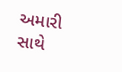અમારી સાથે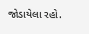જોડાયેલા રહો.